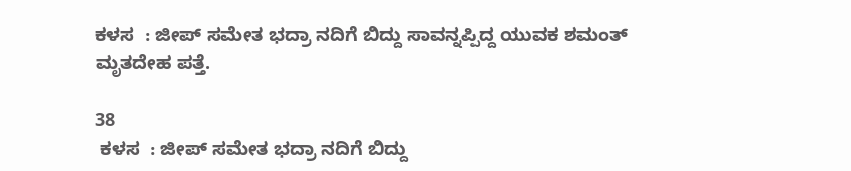ಕಳಸ  : ಜೀಪ್ ಸಮೇತ ಭದ್ರಾ ನದಿಗೆ ಬಿದ್ದು ಸಾವನ್ನಪ್ಪಿದ್ದ ಯುವಕ ಶಮಂತ್ ಮೃತದೇಹ ಪತ್ತೆ.

38
 ಕಳಸ  : ಜೀಪ್ ಸಮೇತ ಭದ್ರಾ ನದಿಗೆ ಬಿದ್ದು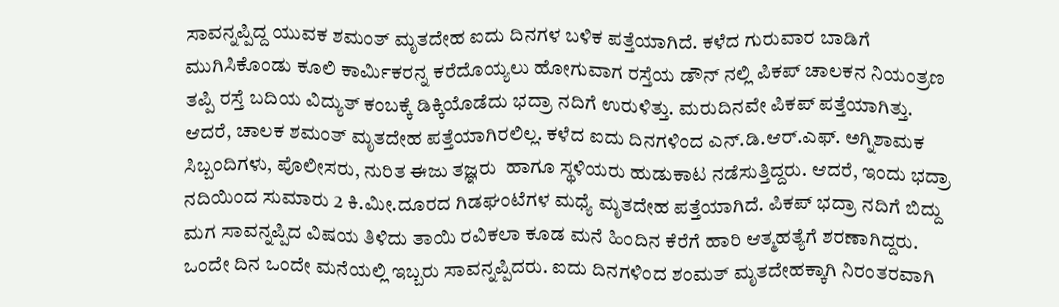ಸಾವನ್ನಪ್ಪಿದ್ದ ಯುವಕ ಶಮಂತ್ ಮೃತದೇಹ ಐದು ದಿನಗಳ ಬಳಿಕ ಪತ್ತೆಯಾಗಿದೆ. ಕಳೆದ ಗುರುವಾರ ಬಾಡಿಗೆ ಮುಗಿಸಿಕೊಂಡು ಕೂಲಿ‌ ಕಾರ್ಮಿಕರನ್ನ ಕರೆದೊಯ್ಯಲು ಹೋಗುವಾಗ ರಸ್ತೆಯ ಡೌನ್ ನಲ್ಲಿ ಪಿಕಪ್ ಚಾಲಕನ ನಿಯಂತ್ರಣ ತಪ್ಪಿ ರಸ್ತೆ ಬದಿಯ ವಿದ್ಯುತ್ ಕಂಬಕ್ಕೆ ಡಿಕ್ಕಿಯೊಡೆದು ಭದ್ರಾ ನದಿಗೆ ಉರುಳಿತ್ತು. ಮರುದಿನವೇ ಪಿಕಪ್ ಪತ್ತೆಯಾಗಿತ್ತು. ಆದರೆ, ಚಾಲಕ ಶಮಂತ್ ಮೃತದೇಹ ಪತ್ತೆಯಾಗಿರಲಿಲ್ಲ. ಕಳೆದ ಐದು ದಿನಗಳಿಂದ ಎನ್.ಡಿ.ಆರ್.ಎಫ್. ಅಗ್ನಿಶಾಮಕ ಸಿಬ್ಬಂದಿಗಳು, ಪೊಲೀಸರು, ನುರಿತ ಈಜು ತಜ್ಞರು  ಹಾಗೂ ಸ್ಥಳಿಯರು ಹುಡುಕಾಟ ನಡೆಸುತ್ತಿದ್ದರು. ಆದರೆ, ಇಂದು ಭದ್ರಾ ನದಿಯಿಂದ ಸುಮಾರು 2 ಕಿ.ಮೀ.ದೂರದ ಗಿಡಘಂಟೆಗಳ ಮಧ್ಯೆ ಮೃತದೇಹ ಪತ್ತೆಯಾಗಿದೆ. ಪಿಕಪ್ ಭದ್ರಾ ನದಿಗೆ ಬಿದ್ದು ಮಗ ಸಾವನ್ನಪ್ಪಿದ ವಿಷಯ ತಿಳಿದು ತಾಯಿ ರವಿಕಲಾ ಕೂಡ ಮನೆ ಹಿಂದಿನ ಕೆರೆಗೆ ಹಾರಿ ಆತ್ಮಹತ್ಯೆಗೆ ಶರಣಾಗಿದ್ದರು. ಒಂದೇ ದಿನ ಒಂದೇ ಮನೆಯಲ್ಲಿ ಇಬ್ಬರು ಸಾವನ್ನಪ್ಪಿದರು. ಐದು ದಿನಗಳಿಂದ ಶಂಮತ್ ಮೃತದೇಹಕ್ಕಾಗಿ ನಿರಂತರವಾಗಿ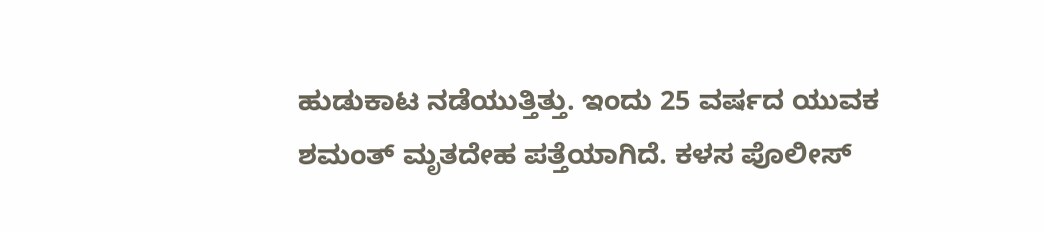ಹುಡುಕಾಟ ನಡೆಯುತ್ತಿತ್ತು. ಇಂದು 25 ವರ್ಷದ ಯುವಕ ಶಮಂತ್ ಮೃತದೇಹ ಪತ್ತೆಯಾಗಿದೆ. ಕಳಸ ಪೊಲೀಸ್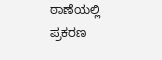ಠಾಣೆಯಲ್ಲಿ ಪ್ರಕರಣ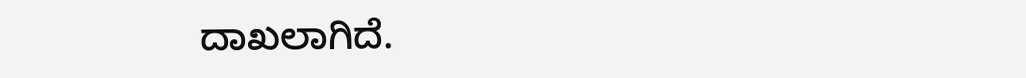ದಾಖಲಾಗಿದೆ.